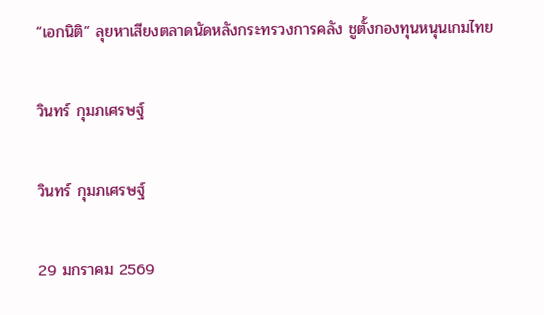“เอกนิติ” ลุยหาเสียงตลาดนัดหลังกระทรวงการคลัง ชูตั้งกองทุนหนุนเกมไทย

วินทร์ กุมภเศรษฐ์

วินทร์ กุมภเศรษฐ์

29 มกราคม 2569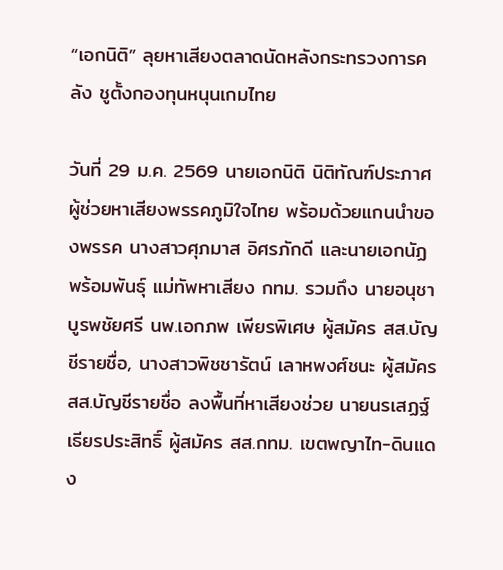“เอกนิติ” ลุยหาเสียงตลาดนัดหลังกระทรวงการคลัง ชูตั้งกองทุนหนุนเกมไทย

วันที่ 29 ม.ค. 2569 นายเอกนิติ นิติทัณฑ์ประภาศ ผู้ช่วยหาเสียงพรรคภูมิใจไทย พร้อมด้วยแกนนำของพรรค นางสาวศุภมาส อิศรภักดี และนายเอกนัฏ พร้อมพันธุ์ แม่ทัพหาเสียง กทม. รวมถึง นายอนุชา บูรพชัยศรี นพ.เอกภพ เพียรพิเศษ ผู้สมัคร สส.บัญชีรายชื่อ, นางสาวพิชชารัตน์ เลาหพงศ์ชนะ ผู้สมัคร สส.บัญชีรายชื่อ ลงพื้นที่หาเสียงช่วย นายนรเสฏฐ์ เธียรประสิทธิ์ ผู้สมัคร สส.กทม. เขตพญาไท-ดินแดง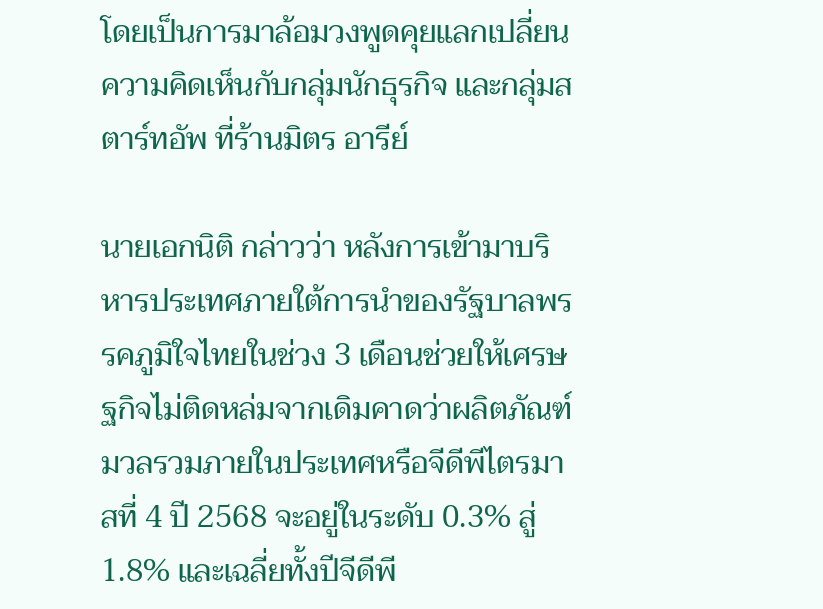โดยเป็นการมาล้อมวงพูดคุยแลกเปลี่ยนความคิดเห็นกับกลุ่มนักธุรกิจ และกลุ่มสตาร์ทอัพ ที่ร้านมิตร อารีย์

นายเอกนิติ กล่าวว่า หลังการเข้ามาบริหารประเทศภายใต้การนำของรัฐบาลพรรคภูมิใจไทยในช่วง 3 เดือนช่วยให้เศรษฐกิจไม่ติดหล่มจากเดิมคาดว่าผลิตภัณฑ์มวลรวมภายในประเทศหรือจีดีพีไตรมาสที่ 4 ปี 2568 จะอยู่ในระดับ 0.3% สู่ 1.8% และเฉลี่ยทั้งปีจีดีพี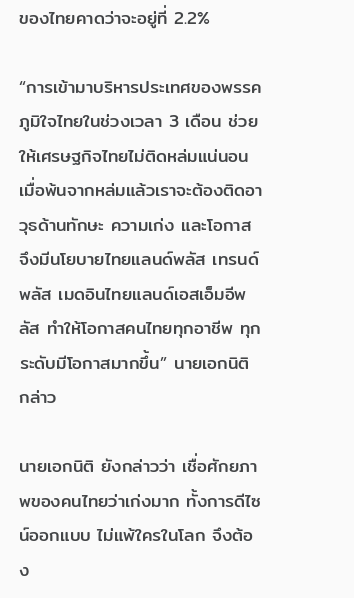ของไทยคาดว่าจะอยู่ที่ 2.2%

“การเข้ามาบริหารประเทศของพรรคภูมิใจไทยในช่วงเวลา 3 เดือน ช่วยให้เศรษฐกิจไทยไม่ติดหล่มแน่นอน เมื่อพ้นจากหล่มแล้วเราจะต้องติดอาวุธด้านทักษะ ความเก่ง และโอกาส จึงมีนโยบายไทยแลนด์พลัส เทรนด์พลัส เมดอินไทยแลนด์เอสเอ็มอีพลัส ทำให้โอกาสคนไทยทุกอาชีพ ทุกระดับมีโอกาสมากขึ้น” นายเอกนิติ  กล่าว

นายเอกนิติ ยังกล่าวว่า เชื่อศักยภาพของคนไทยว่าเก่งมาก ทั้งการดีไซน์ออกแบบ ไม่แพ้ใครในโลก จึงต้อง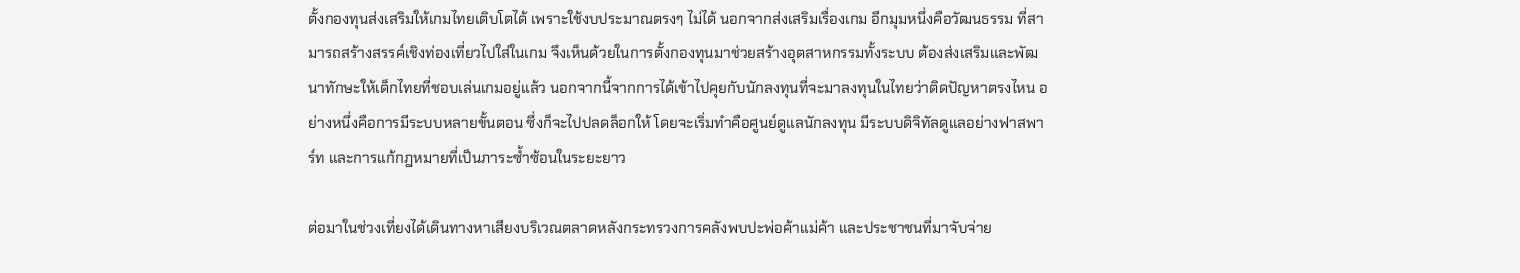ตั้งกองทุนส่งเสริมให้เกมไทยเติบโตได้ เพราะใช้งบประมาณตรงๆ ไม่ได้ นอกจากส่งเสริมเรื่องเกม อีกมุมหนึ่งคือวัฒนธรรม ที่สามารถสร้างสรรค์เชิงท่องเที่ยวไปใส่ในเกม จึงเห็นด้วยในการตั้งกองทุนมาช่วยสร้างอุตสาหกรรมทั้งระบบ ต้องส่งเสริมและพัฒนาทักษะให้เด็กไทยที่ชอบเล่นเกมอยู่แล้ว นอกจากนี้จากการได้เข้าไปคุยกับนักลงทุนที่จะมาลงทุนในไทยว่าติดปัญหาตรงไหน อย่างหนึ่งคือการมีระบบหลายขั้นตอน ซึ่งก็จะไปปลดล็อกให้ โดยจะเริ่มทำคือศูนย์ดูแลนักลงทุน มีระบบดิจิทัลดูแลอย่างฟาสพาร์ท และการแก้กฎหมายที่เป็นภาระซ้ำซ้อนในระยะยาว

ต่อมาในช่วงเที่ยงได้เดินทางหาเสียงบริเวณตลาดหลังกระทรวงการคลังพบปะพ่อค้าแม่ค้า และประชาชนที่มาจับจ่าย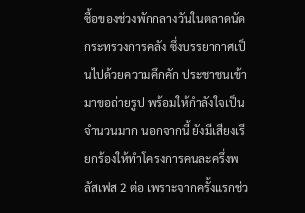ซื้อของช่วงพักกลางวันในตลาดนัดกระทรวงการคลัง ซึ่งบรรยากาศเป็นไปด้วยความคึกคัก ประชาชนเข้ามาขอถ่ายรูป พร้อมให้กำลังใจเป็นจำนวนมาก นอกจากนี้ ยังมีเสียงเรียกร้องให้ทำโครงการคนละครึ่งพลัสเฟส 2 ต่อ เพราะจากครั้งแรกช่ว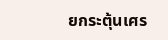ยกระตุ้นเศร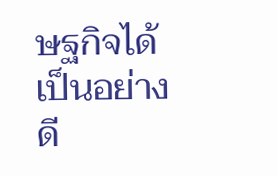ษฐกิจได้เป็นอย่างดี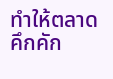ทำให้ตลาดคึกคัก